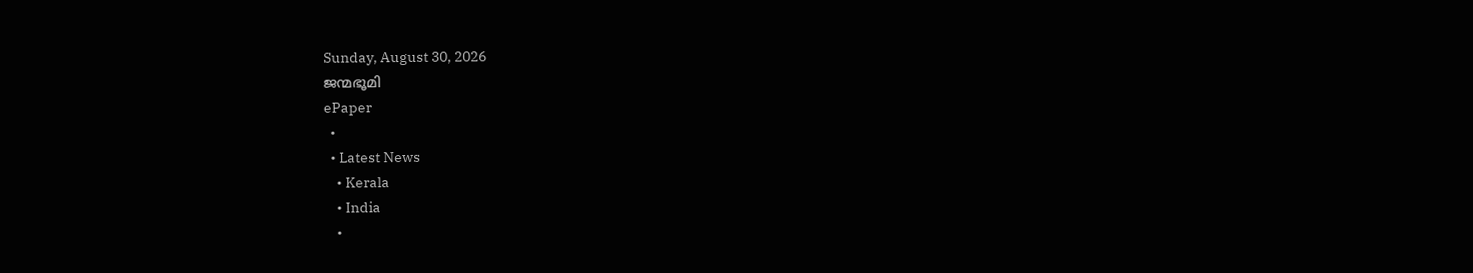Sunday, August 30, 2026
ജന്മഭൂമി
ePaper
  •
  • Latest News
    • Kerala
    • India
    •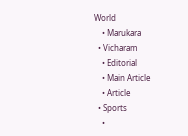World
    • Marukara
  • Vicharam
    • Editorial
    • Main Article
    • Article
  • Sports
    •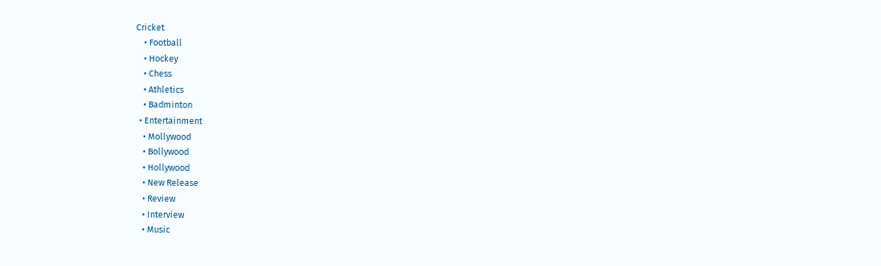Cricket
    • Football
    • Hockey
    • Chess
    • Athletics
    • Badminton
  • Entertainment
    • Mollywood
    • Bollywood
    • Hollywood
    • New Release
    • Review
    • Interview
    • Music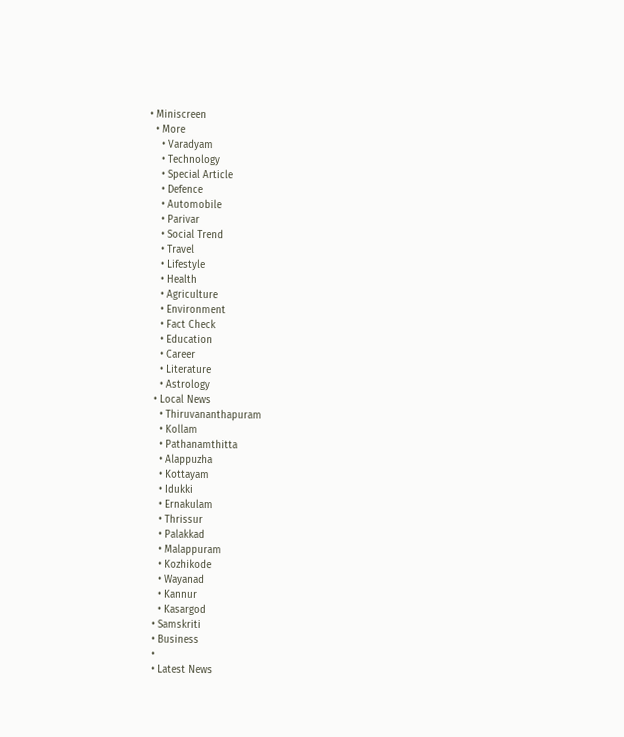• Miniscreen
  • More
    • Varadyam
    • Technology
    • Special Article
    • Defence
    • Automobile
    • Parivar
    • Social Trend
    • Travel
    • Lifestyle
    • Health
    • Agriculture
    • Environment
    • Fact Check
    • Education
    • Career
    • Literature
    • Astrology
  • Local News
    • Thiruvananthapuram
    • Kollam
    • Pathanamthitta
    • Alappuzha
    • Kottayam
    • Idukki
    • Ernakulam
    • Thrissur
    • Palakkad
    • Malappuram
    • Kozhikode
    • Wayanad
    • Kannur
    • Kasargod
  • Samskriti
  • Business
  •
  • Latest News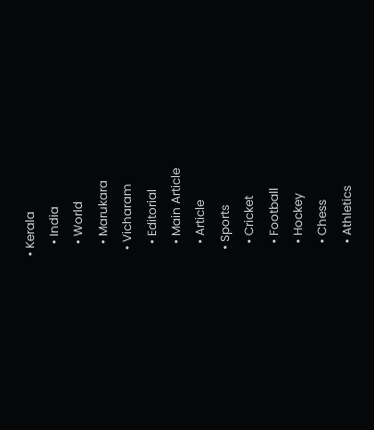• Kerala
    • India
    • World
    • Marukara
  • Vicharam
    • Editorial
    • Main Article
    • Article
  • Sports
    • Cricket
    • Football
    • Hockey
    • Chess
    • Athletics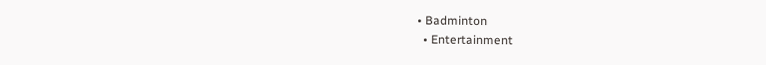• Badminton
  • Entertainment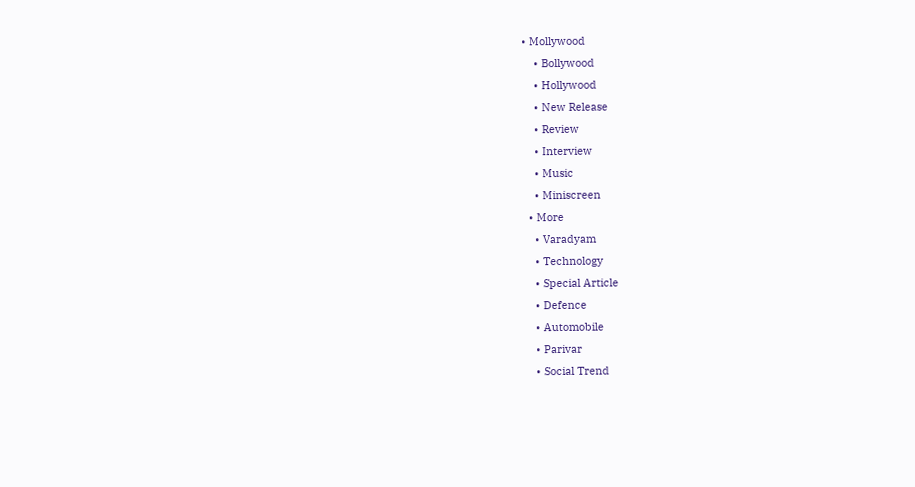• Mollywood
    • Bollywood
    • Hollywood
    • New Release
    • Review
    • Interview
    • Music
    • Miniscreen
  • More
    • Varadyam
    • Technology
    • Special Article
    • Defence
    • Automobile
    • Parivar
    • Social Trend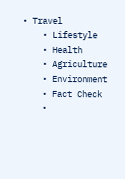• Travel
    • Lifestyle
    • Health
    • Agriculture
    • Environment
    • Fact Check
    •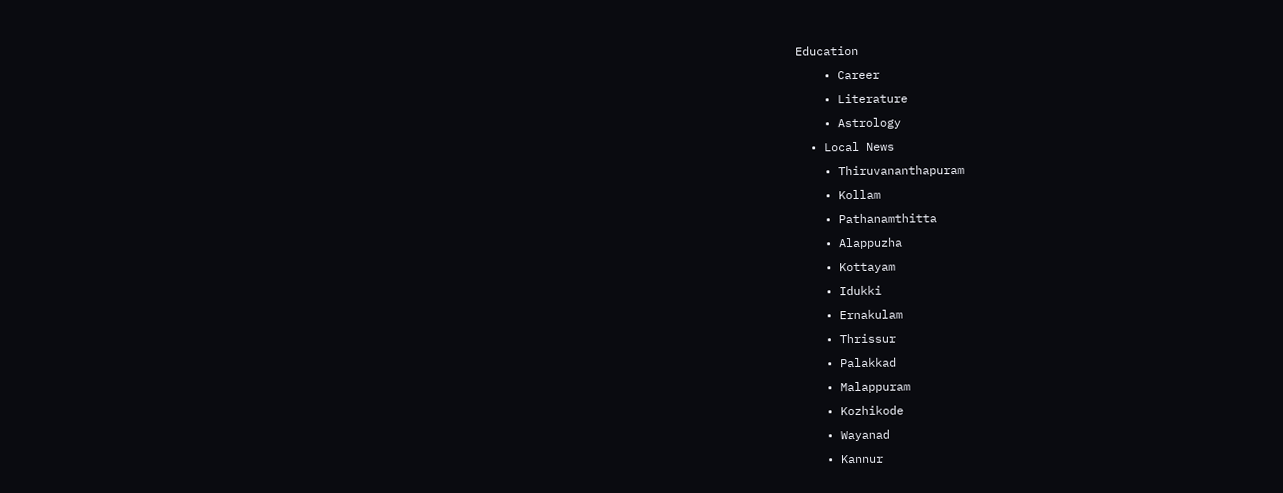Education
    • Career
    • Literature
    • Astrology
  • Local News
    • Thiruvananthapuram
    • Kollam
    • Pathanamthitta
    • Alappuzha
    • Kottayam
    • Idukki
    • Ernakulam
    • Thrissur
    • Palakkad
    • Malappuram
    • Kozhikode
    • Wayanad
    • Kannur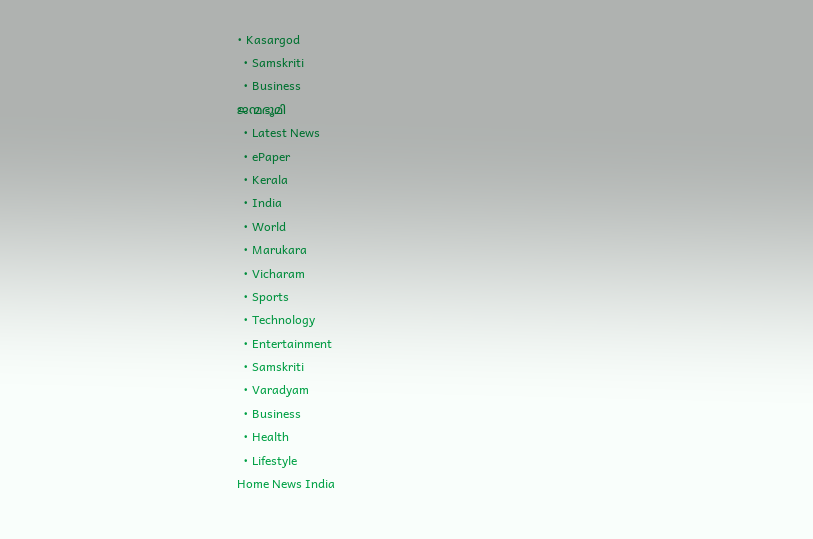• Kasargod
  • Samskriti
  • Business
ജന്മഭൂമി
  • Latest News
  • ePaper
  • Kerala
  • India
  • World
  • Marukara
  • Vicharam
  • Sports
  • Technology
  • Entertainment
  • Samskriti
  • Varadyam
  • Business
  • Health
  • Lifestyle
Home News India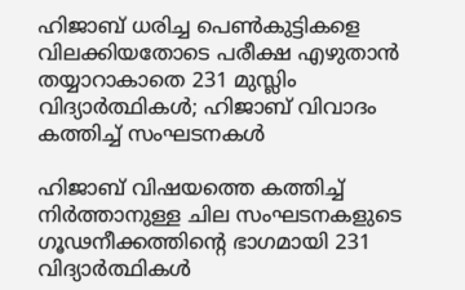ഹിജാബ് ധരിച്ച പെണ്‍കുട്ടികളെ വിലക്കിയതോടെ പരീക്ഷ എഴുതാന്‍ തയ്യാറാകാതെ 231 മുസ്ലിം വിദ്യാര്‍ത്ഥികള്‍; ഹിജാബ് വിവാദം കത്തിച്ച് സംഘടനകള്‍

ഹിജാബ് വിഷയത്തെ കത്തിച്ച് നിര്‍ത്താനുള്ള ചില സംഘടനകളുടെ ഗൂഢനീക്കത്തിന്റെ ഭാഗമായി 231 വിദ്യാര്‍ത്ഥികള്‍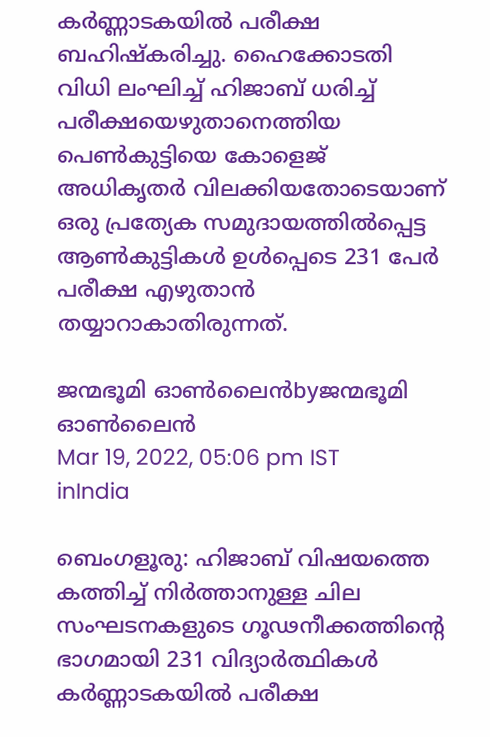കര്‍ണ്ണാടകയില്‍ പരീക്ഷ ബഹിഷ്‌കരിച്ചു. ഹൈക്കോടതി വിധി ലംഘിച്ച് ഹിജാബ് ധരിച്ച് പരീക്ഷയെഴുതാനെത്തിയ പെണ്‍കുട്ടിയെ കോളെജ് അധികൃതര്‍ വിലക്കിയതോടെയാണ് ഒരു പ്രത്യേക സമുദായത്തില്‍പ്പെട്ട ആണ്‍കുട്ടികള്‍ ഉള്‍പ്പെടെ 231 പേര്‍ പരീക്ഷ എഴുതാന്‍ തയ്യാറാകാതിരുന്നത്.

ജന്മഭൂമി ഓണ്‍ലൈന്‍byജന്മഭൂമി ഓണ്‍ലൈന്‍
Mar 19, 2022, 05:06 pm IST
inIndia

ബെംഗളൂരു: ഹിജാബ് വിഷയത്തെ കത്തിച്ച് നിര്‍ത്താനുള്ള ചില സംഘടനകളുടെ ഗൂഢനീക്കത്തിന്റെ ഭാഗമായി 231 വിദ്യാര്‍ത്ഥികള്‍ കര്‍ണ്ണാടകയില്‍ പരീക്ഷ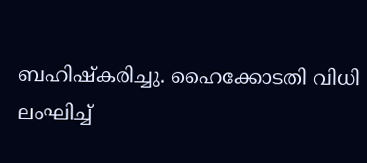ബഹിഷ്‌കരിച്ചു. ഹൈക്കോടതി വിധി ലംഘിച്ച്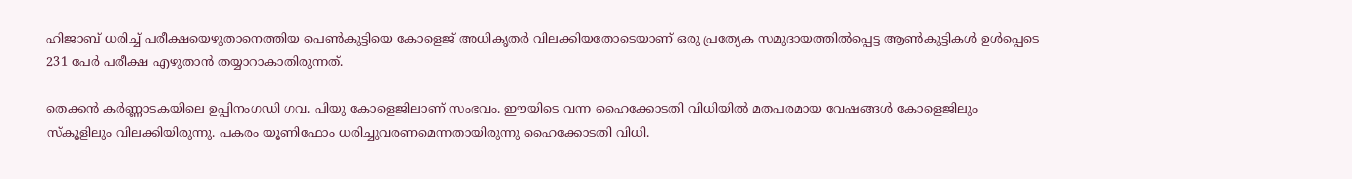ഹിജാബ് ധരിച്ച് പരീക്ഷയെഴുതാനെത്തിയ പെണ്‍കുട്ടിയെ കോളെജ് അധികൃതര്‍ വിലക്കിയതോടെയാണ് ഒരു പ്രത്യേക സമുദായത്തില്‍പ്പെട്ട ആണ്‍കുട്ടികള്‍ ഉള്‍പ്പെടെ 231 പേര്‍ പരീക്ഷ എഴുതാന്‍ തയ്യാറാകാതിരുന്നത്.

തെക്കന്‍ കര്‍ണ്ണാടകയിലെ ഉപ്പിനംഗഡി ഗവ. പിയു കോളെജിലാണ് സംഭവം. ഈയിടെ വന്ന ഹൈക്കോടതി വിധിയില്‍ മതപരമായ വേഷങ്ങള്‍ കോളെജിലും സ്‌കൂളിലും വിലക്കിയിരുന്നു. പകരം യൂണിഫോം ധരിച്ചുവരണമെന്നതായിരുന്നു ഹൈക്കോടതി വിധി.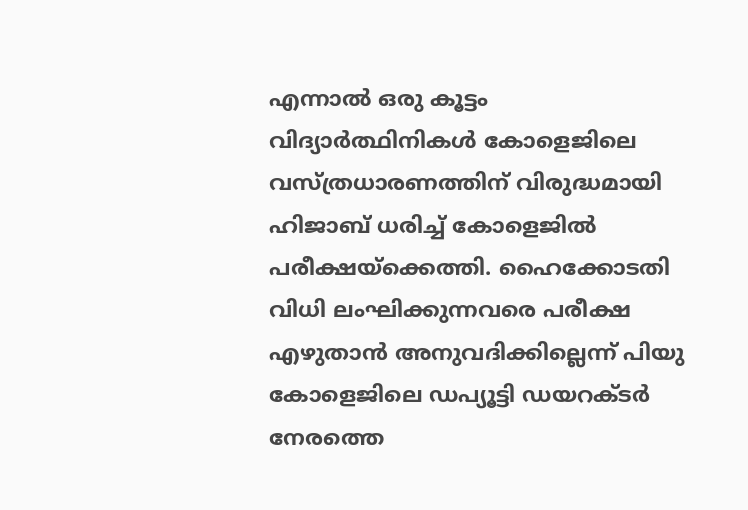എന്നാല്‍ ഒരു കൂട്ടം വിദ്യാര്‍ത്ഥിനികള്‍ കോളെജിലെ വസ്ത്രധാരണത്തിന് വിരുദ്ധമായി ഹിജാബ് ധരിച്ച് കോളെജില്‍ പരീക്ഷയ്‌ക്കെത്തി. ഹൈക്കോടതി വിധി ലംഘിക്കുന്നവരെ പരീക്ഷ എഴുതാന്‍ അനുവദിക്കില്ലെന്ന് പിയു കോളെജിലെ ഡപ്യൂട്ടി ഡയറക്ടര്‍ നേരത്തെ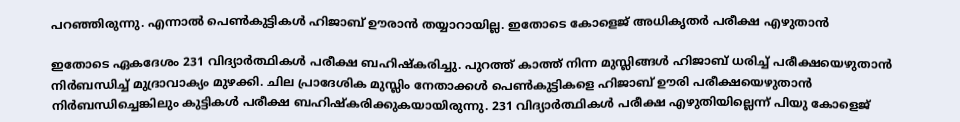പറഞ്ഞിരുന്നു. എന്നാല്‍ പെണ്‍കുട്ടികള്‍ ഹിജാബ് ഊരാന്‍ തയ്യാറായില്ല. ഇതോടെ കോളെജ് അധികൃതര്‍ പരീക്ഷ എഴുതാന്‍

ഇതോടെ ഏകദേശം 231 വിദ്യാര്‍ത്ഥികള്‍ പരീക്ഷ ബഹിഷ്‌കരിച്ചു. പുറത്ത് കാത്ത് നിന്ന മുസ്ലിങ്ങള്‍ ഹിജാബ് ധരിച്ച് പരീക്ഷയെഴുതാന്‍ നിര്‍ബന്ധിച്ച് മുദ്രാവാക്യം മുഴക്കി. ചില പ്രാദേശിക മുസ്ലിം നേതാക്കള്‍ പെണ്‍കുട്ടികളെ ഹിജാബ് ഊരി പരീക്ഷയെഴുതാന്‍ നിര്‍ബന്ധിച്ചെങ്കിലും കുട്ടികള്‍ പരീക്ഷ ബഹിഷ്‌കരിക്കുകയായിരുന്നു. 231 വിദ്യാര്‍ത്ഥികള്‍ പരീക്ഷ എഴുതിയില്ലെന്ന് പിയു കോളെജ്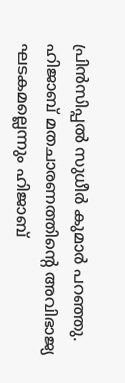പ്രിന്‍സിപ്പല്‍ സുധീര്‍ കുമാര്‍ പറഞ്ഞു. ഹിജാബ് മതചാരണത്തിന്റെ അവിഭാജ്യ ഘടകമല്ലെന്നും ഹിജാബ്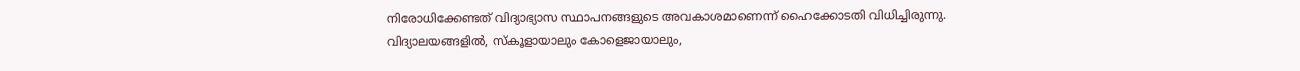നിരോധിക്കേണ്ടത് വിദ്യാഭ്യാസ സ്ഥാപനങ്ങളുടെ അവകാശമാണെന്ന് ഹൈക്കോടതി വിധിച്ചിരുന്നു. വിദ്യാലയങ്ങളില്‍, സ്‌കൂളായാലും കോളെജായാലും,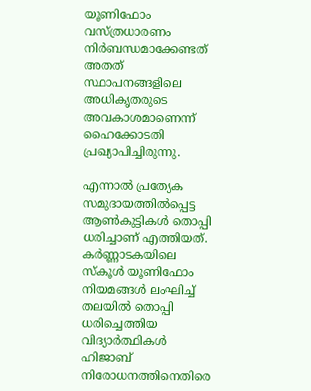യൂണിഫോം വസ്ത്രധാരണം നിര്‍ബന്ധമാക്കേണ്ടത് അതത് സ്ഥാപനങ്ങളിലെ അധികൃതരുടെ അവകാശമാണെന്ന് ഹൈക്കോടതി പ്രഖ്യാപിച്ചിരുന്നു.

എന്നാല്‍ പ്രത്യേക സമുദായത്തില്‍പ്പെട്ട ആണ്‍കുട്ടികള്‍ തൊപ്പി ധരിച്ചാണ് എത്തിയത്. കര്‍ണ്ണാടകയിലെ സ്‌കൂള്‍ യൂണിഫോം നിയമങ്ങള്‍ ലംഘിച്ച് തലയില്‍ തൊപ്പി ധരിച്ചെത്തിയ വിദ്യാര്‍ത്ഥികള്‍ ഹിജാബ് നിരോധനത്തിനെതിരെ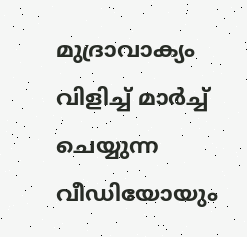മുദ്രാവാക്യം വിളിച്ച് മാര്‍ച്ച് ചെയ്യുന്ന വീഡിയോയും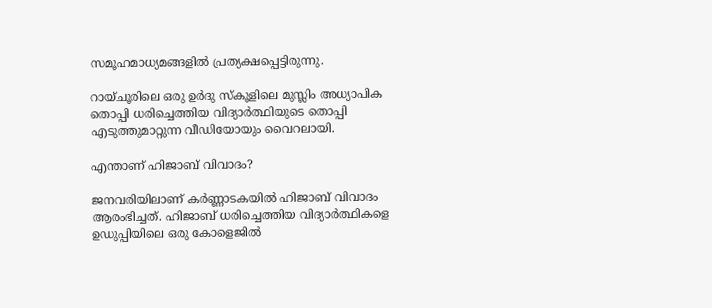സമൂഹമാധ്യമങ്ങളില്‍ പ്രത്യക്ഷപ്പെട്ടിരുന്നു.

റായ്ചൂരിലെ ഒരു ഉര്‍ദു സ്‌കൂളിലെ മുസ്ലിം അധ്യാപിക തൊപ്പി ധരിച്ചെത്തിയ വിദ്യാര്‍ത്ഥിയുടെ തൊപ്പി എടുത്തുമാറ്റുന്ന വീഡിയോയും വൈറലായി.

എന്താണ് ഹിജാബ് വിവാദം?

ജനവരിയിലാണ് കര്‍ണ്ണാടകയില്‍ ഹിജാബ് വിവാദം ആരംഭിച്ചത്. ഹിജാബ് ധരിച്ചെത്തിയ വിദ്യാര്‍ത്ഥികളെ ഉഡുപ്പിയിലെ ഒരു കോളെജില്‍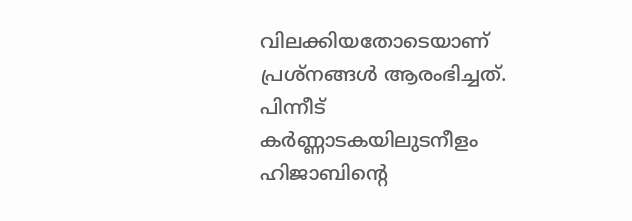വിലക്കിയതോടെയാണ് പ്രശ്‌നങ്ങള്‍ ആരംഭിച്ചത്. പിന്നീട് കര്‍ണ്ണാടകയിലുടനീളം ഹിജാബിന്റെ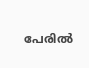പേരില്‍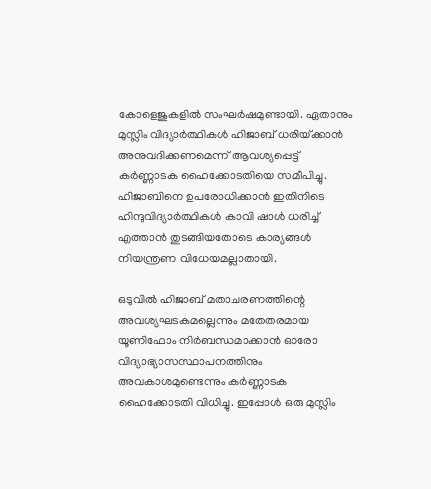കോളെജുകളില്‍ സംഘര്‍ഷമുണ്ടായി. ഏതാനും മുസ്ലിം വിദ്യാര്‍ത്ഥികള്‍ ഹിജാബ് ധരിയ്‌ക്കാന്‍ അനുവദിക്കണമെന്ന് ആവശ്യപ്പെട്ട് കര്‍ണ്ണാടക ഹൈക്കോടതിയെ സമീപിച്ചു. ഹിജാബിനെ ഉപരോധിക്കാന്‍ ഇതിനിടെ ഹിന്ദുവിദ്യാര്‍ത്ഥികള്‍ കാവി ഷാള്‍ ധരിച്ച് എത്താന്‍ തുടങ്ങിയതോടെ കാര്യങ്ങള്‍ നിയന്ത്രണ വിധേയമല്ലാതായി.

ഒടുവില്‍ ഹിജാബ് മതാചരണത്തിന്റെ അവശ്യഘടകമല്ലെന്നും മതേതരമായ യൂണിഫോം നിര്‍ബന്ധമാക്കാന്‍ ഓരോ വിദ്യാഭ്യാസസ്ഥാപനത്തിനും അവകാശമുണ്ടെന്നും കര്‍ണ്ണാടക ഹൈക്കോടതി വിധിച്ചു. ഇപ്പോള്‍ ഒരു മുസ്ലിം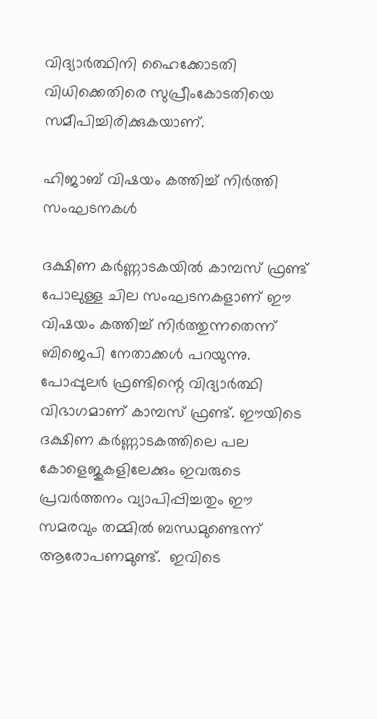വിദ്യാര്‍ത്ഥിനി ഹൈക്കോടതി വിധിക്കെതിരെ സുപ്രീംകോടതിയെ സമീപിച്ചിരിക്കുകയാണ്.

ഹിജാബ് വിഷയം കത്തിച്ച് നിര്‍ത്തി സംഘടനകള്‍

ദക്ഷിണ കര്‍ണ്ണാടകയില്‍ കാമ്പസ് ഫ്രണ്ട് പോലുള്ള ചില സംഘടനകളാണ് ഈ വിഷയം കത്തിച്ച് നിര്‍ത്തുന്നതെന്ന് ബിജെപി നേതാക്കള്‍ പറയുന്നു. പോപ്പുലര്‍ ഫ്രണ്ടിന്റെ വിദ്യാര്‍ത്ഥി വിഭാഗമാണ് കാമ്പസ് ഫ്രണ്ട്. ഈയിടെ ദക്ഷിണ കര്‍ണ്ണാടകത്തിലെ പല കോളെജുകളിലേക്കും ഇവരുടെ പ്രവര്‍ത്തനം വ്യാപിപ്പിച്ചതും ഈ സമരവും തമ്മില്‍ ബന്ധമുണ്ടെന്ന് ആരോപണമുണ്ട്.  ഇവിടെ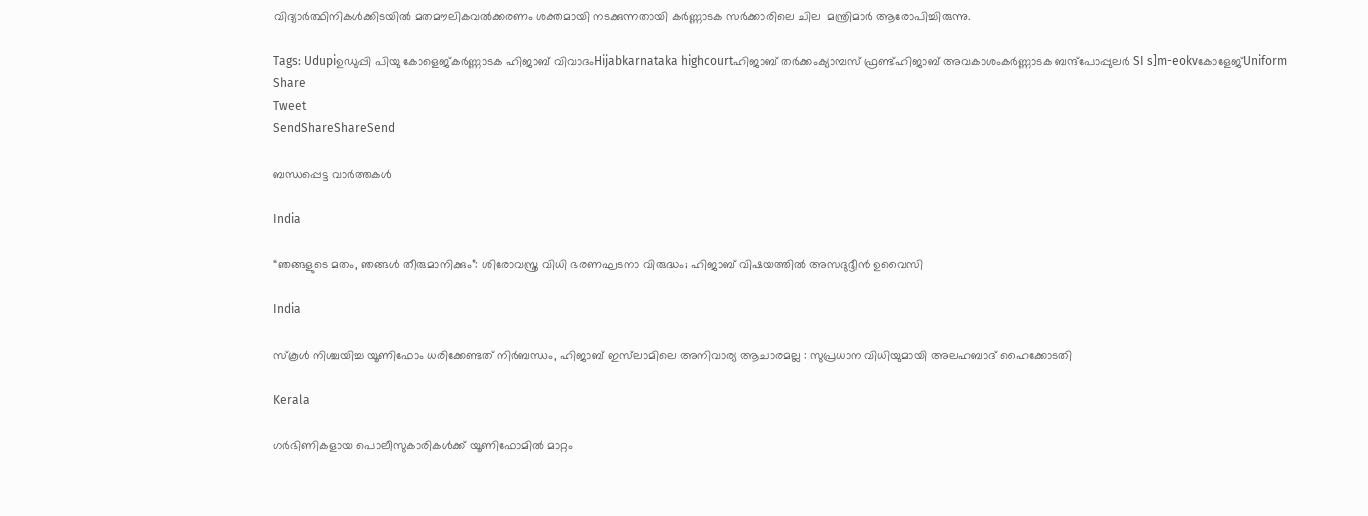വിദ്യാര്‍ത്ഥിനികള്‍ക്കിടയില്‍ മതമൗലികവല്‍ക്കരണം ശക്തമായി നടക്കുന്നതായി കര്‍ണ്ണാടക സര്‍ക്കാരിലെ ചില  മന്ത്രിമാര്‍ ആരോപിച്ചിരുന്നു.

Tags: Udupiഉഡുപ്പി പിയു കോളെജ്കര്‍ണ്ണാടക ഹിജാബ് വിവാദംHijabkarnataka highcourtഹിജാബ് തര്‍ക്കംക്യാമ്പസ് ഫ്രണ്ട്ഹിജാബ് അവകാശംകര്‍ണ്ണാടക ബന്ദ്പോപ്പുലര്‍ SI s]m-eokvകോളേജ്Uniform
Share
Tweet
SendShareShareSend

ബന്ധപ്പെട്ട വാര്‍ത്തകള്‍

India

“ഞങ്ങളുടെ മതം, ഞങ്ങൾ തീരുമാനിക്കും”: ശിരോവസ്ത്ര വിധി ഭരണഘടനാ വിരുദ്ധം; ഹിജാബ് വിഷയത്തിൽ അസദുദ്ദീൻ ഉവൈസി

India

സ്കൂൾ നിശ്ചയിച്ച യൂണിഫോം ധരിക്കേണ്ടത് നിർബന്ധം, ഹിജാബ് ഇസ്‌ലാമിലെ അനിവാര്യ ആചാരമല്ല : സുപ്രധാന വിധിയുമായി അലഹബാദ് ഹൈക്കോടതി

Kerala

ഗര്‍ഭിണികളായ പൊലീസുകാരികള്‍ക്ക് യൂണിഫോമില്‍ മാറ്റം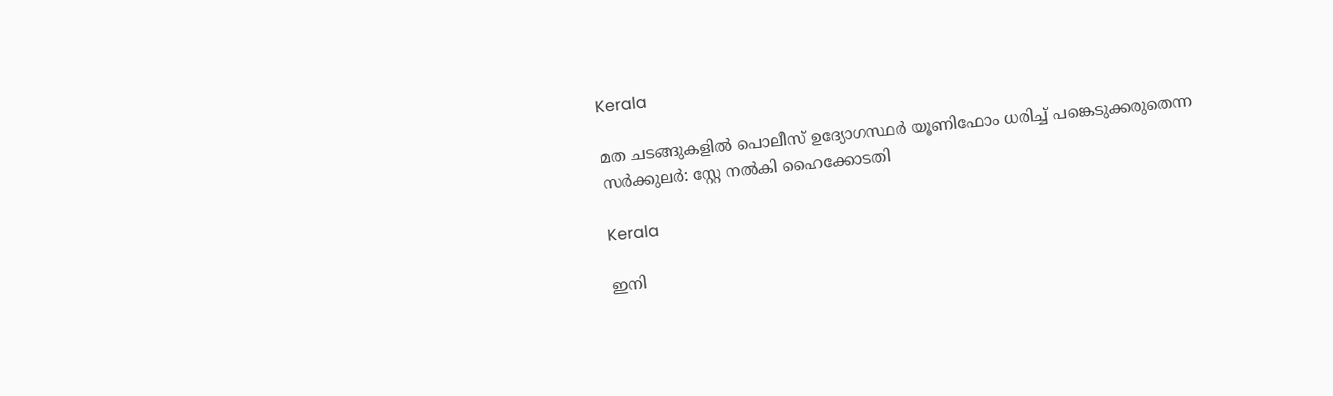Kerala

മത ചടങ്ങുകളില്‍ പൊലീസ് ഉദ്യോഗസ്ഥര്‍ യൂണിഫോം ധരിച്ച് പങ്കെടുക്കരുതെന്ന സര്‍ക്കുലര്‍: സ്റ്റേ നല്‍കി ഹൈക്കോടതി

Kerala

ഇനി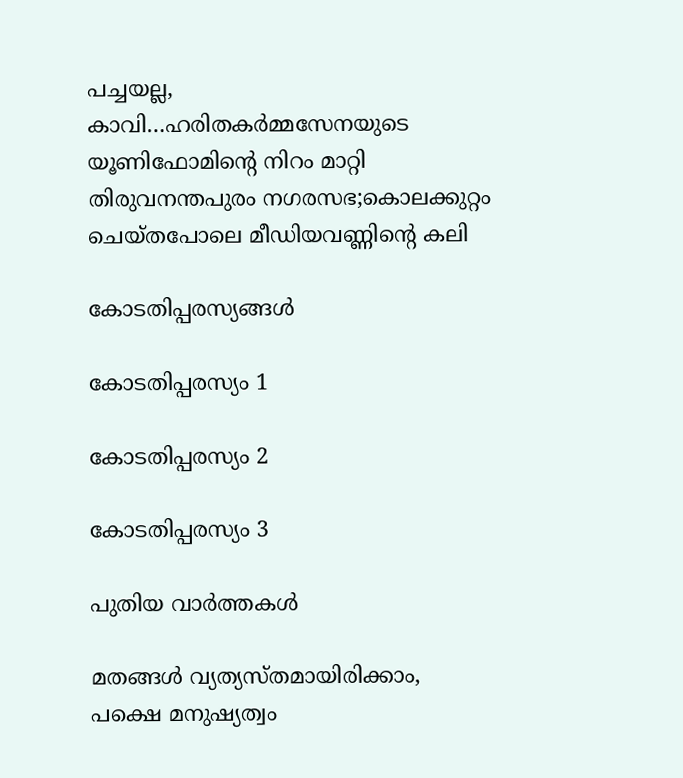പച്ചയല്ല, കാവി…ഹരിതകര്‍മ്മസേനയുടെ യൂണിഫോമിന്റെ നിറം മാറ്റി തിരുവനന്തപുരം നഗരസഭ;കൊലക്കുറ്റം ചെയ്തപോലെ മീഡിയവണ്ണിന്റെ കലി

കോടതിപ്പരസ്യങ്ങള്‍

കോടതിപ്പരസ്യം 1

കോടതിപ്പരസ്യം 2

കോടതിപ്പരസ്യം 3

പുതിയ വാര്‍ത്തകള്‍

മതങ്ങള്‍ വ്യത്യസ്തമായിരിക്കാം, പക്ഷെ മനുഷ്യത്വം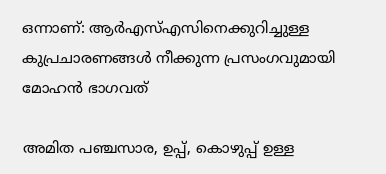ഒന്നാണ്: ആര്‍എസ്എസിനെക്കുറിച്ചുള്ള കുപ്രചാരണങ്ങള്‍ നീക്കുന്ന പ്രസംഗവുമായി മോഹന്‍ ഭാഗവത്

അമിത പഞ്ചസാര, ഉപ്പ്, കൊഴുപ്പ് ഉള്ള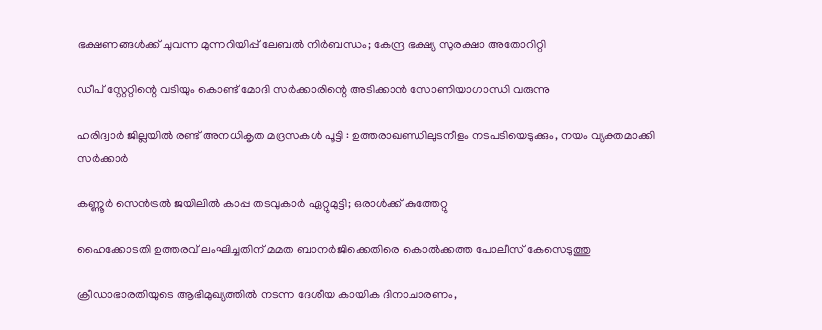ഭക്ഷണങ്ങള്‍ക്ക് ചുവന്ന മുന്നറിയിപ്പ് ലേബല്‍ നിര്‍ബന്ധം; കേന്ദ്ര ഭക്ഷ്യ സുരക്ഷാ അതോറിറ്റി

ഡീപ് സ്റ്റേറ്റിന്റെ വടിയും കൊണ്ട് മോദി സര്‍ക്കാരിന്റെ അടിക്കാന്‍ സോണിയാഗാന്ധി വരുന്നു

ഹരിദ്വാർ ജില്ലയിൽ രണ്ട് അനധികൃത മദ്രസകൾ പൂട്ടി : ഉത്തരാഖണ്ഡിലുടനീളം നടപടിയെടുക്കും, നയം വ്യക്തമാക്കി സർക്കാർ

കണ്ണൂര്‍ സെന്‍ട്രല്‍ ജയിലില്‍ കാപ്പ തടവുകാര്‍ ഏറ്റുമുട്ടി; ഒരാള്‍ക്ക് കുത്തേറ്റു

ഹൈക്കോടതി ഉത്തരവ് ലംഘിച്ചതിന് മമത ബാനർജിക്കെതിരെ കൊൽക്കത്ത പോലീസ് കേസെടുത്തു

ക്രീഡാഭാരതിയുടെ ആഭിമുഖ്യത്തില്‍ നടന്ന ദേശീയ കായിക ദിനാചാരണം,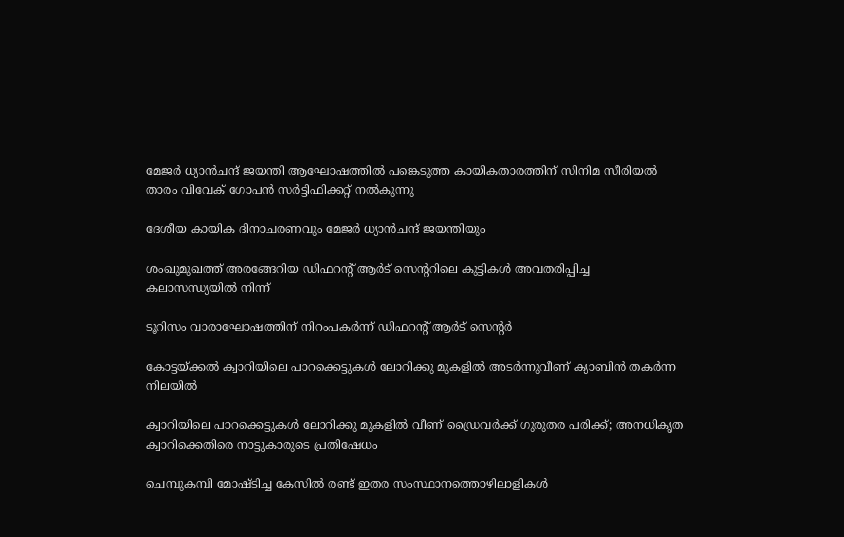മേജര്‍ ധ്യാന്‍ചന്ദ് ജയന്തി ആഘോഷത്തില്‍ പങ്കെടുത്ത കായികതാരത്തിന് സിനിമ സീരിയല്‍ താരം വിവേക് ഗോപന്‍ സര്‍ട്ടിഫിക്കറ്റ് നല്‍കുന്നു

ദേശീയ കായിക ദിനാചരണവും മേജര്‍ ധ്യാന്‍ചന്ദ് ജയന്തിയും

ശംഖുമുഖത്ത് അരങ്ങേറിയ ഡിഫറന്റ് ആര്‍ട് സെന്ററിലെ കുട്ടികള്‍ അവതരിപ്പിച്ച കലാസന്ധ്യയില്‍ നിന്ന്‌

ടൂറിസം വാരാഘോഷത്തിന് നിറംപകര്‍ന്ന് ഡിഫറന്റ് ആര്‍ട് സെന്റര്‍

കോട്ടയ്ക്കല്‍ ക്വാറിയിലെ പാറക്കെട്ടുകള്‍ ലോറിക്കു മുകളില്‍ അടര്‍ന്നുവീണ് ക്യാബിന്‍ തകര്‍ന്ന നിലയില്‍

ക്വാറിയിലെ പാറക്കെട്ടുകള്‍ ലോറിക്കു മുകളില്‍ വീണ് ഡ്രൈവര്‍ക്ക് ഗുരുതര പരിക്ക്; അനധികൃത ക്വാറിക്കെതിരെ നാട്ടുകാരുടെ പ്രതിഷേധം

ചെമ്പുകമ്പി മോഷ്ടിച്ച കേസിൽ രണ്ട് ഇതര സംസ്ഥാനത്തൊഴിലാളികൾ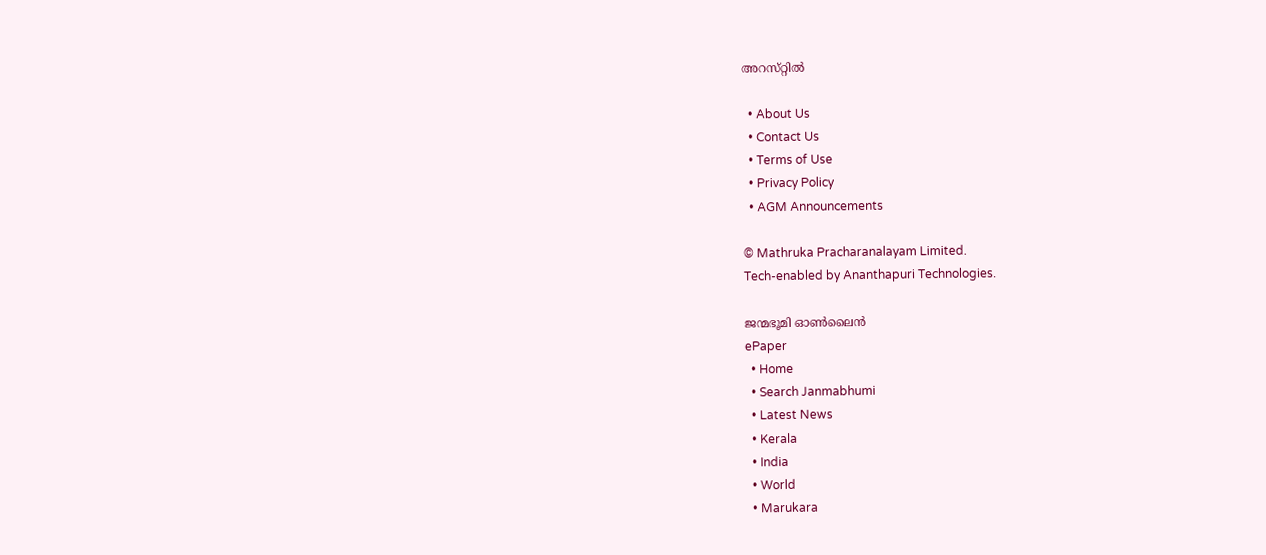അറസ്‌റ്റിൽ

  • About Us
  • Contact Us
  • Terms of Use
  • Privacy Policy
  • AGM Announcements

© Mathruka Pracharanalayam Limited.
Tech-enabled by Ananthapuri Technologies.

ജന്മഭൂമി ഓണ്‍ലൈന്‍
ePaper
  • Home
  • Search Janmabhumi
  • Latest News
  • Kerala
  • India
  • World
  • Marukara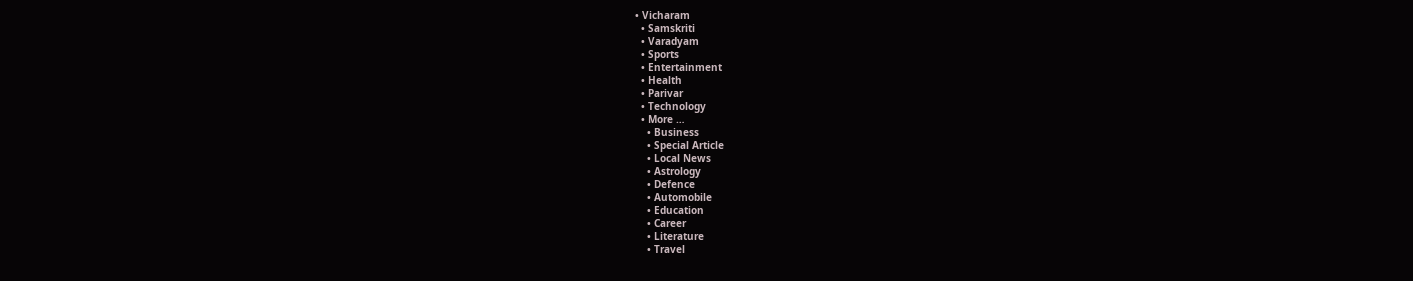• Vicharam
  • Samskriti
  • Varadyam
  • Sports
  • Entertainment
  • Health
  • Parivar
  • Technology
  • More …
    • Business
    • Special Article
    • Local News
    • Astrology
    • Defence
    • Automobile
    • Education
    • Career
    • Literature
    • Travel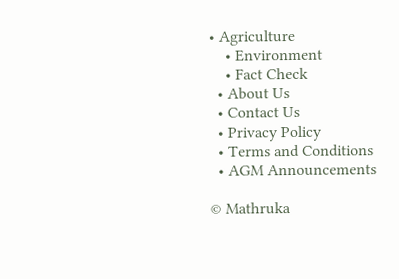• Agriculture
    • Environment
    • Fact Check
  • About Us
  • Contact Us
  • Privacy Policy
  • Terms and Conditions
  • AGM Announcements

© Mathruka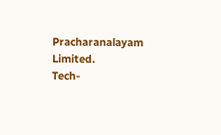Pracharanalayam Limited.
Tech-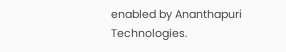enabled by Ananthapuri Technologies.